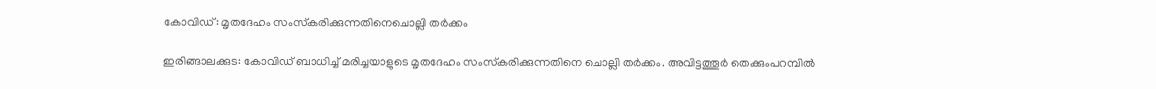കോവിഡ്: മൃതദേഹം സംസ്‌കരിക്കുന്നതിനെചൊല്ലി തര്‍ക്കം

ഇരിങ്ങാലക്കുട: കോവിഡ് ബാധിച്ച് മരിച്ചയാളുടെ മൃതദേഹം സംസ്‌കരിക്കുന്നതിനെ ചൊല്ലി തര്‍ക്കം. അവിട്ടത്തൂര്‍ തെക്കുംപറമ്പില്‍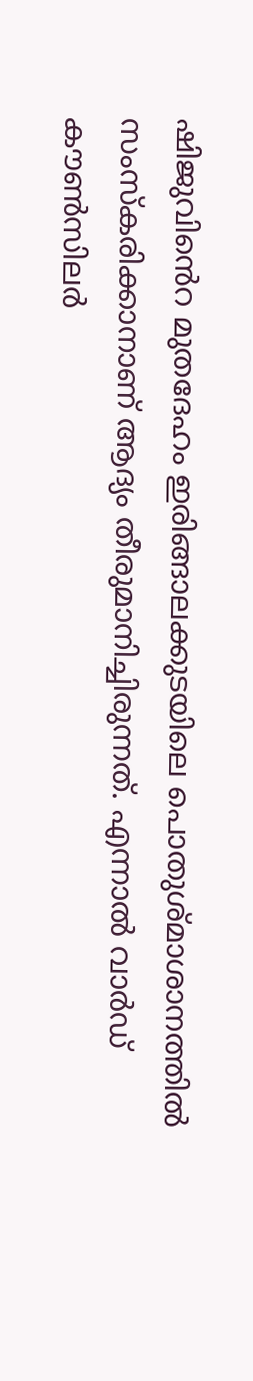ഷിജുവിൻെറ മുതദേഹം ഇരിങ്ങാലക്കുടയിലെ പൊതുശ്മാശാനത്തില്‍ സംസ്‌കരിക്കാനാണ് ആദ്യം തീരുമാനിച്ചിരുന്നത്. എന്നാല്‍ വാര്‍ഡ് കൗണ്‍സിലര്‍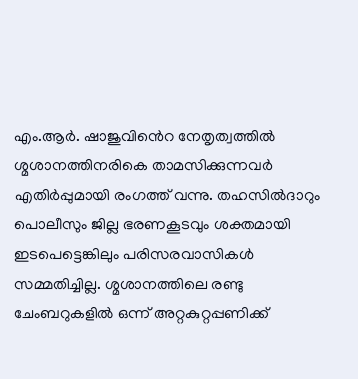എം.ആര്‍. ഷാജുവിൻെറ നേതൃത്വത്തില്‍ ശ്മശാനത്തിനരികെ താമസിക്കുന്നവര്‍ എതിര്‍പ്പുമായി രംഗത്ത് വന്നു. തഹസില്‍ദാറും പൊലീസും ജില്ല ഭരണകൂടവും ശക്തമായി ഇടപെട്ടെങ്കിലും പരിസരവാസികൾ സമ്മതിച്ചില്ല. ശ്മശാനത്തിലെ രണ്ടു ചേംബറുകളില്‍ ഒന്ന് അറ്റകുറ്റപ്പണിക്ക്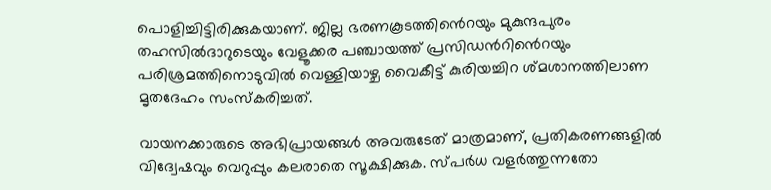പൊളിച്ചിട്ടിരിക്കുകയാണ്. ജില്ല ഭരണകൂടത്തിൻെറയും മുകുന്ദപുരം തഹസില്‍ദാറുടെയും വേളൂക്കര പഞ്ചായത്ത് പ്രസിഡൻറിൻെറയും പരിശ്രമത്തിനൊടുവിൽ വെള്ളിയാഴ്ച വൈകീട്ട് കുരിയച്ചിറ ശ്മശാനത്തിലാണ മൃതദേഹം സംസ്‌കരിച്ചത്.

വായനക്കാരുടെ അഭിപ്രായങ്ങള്‍ അവരുടേത് മാത്രമാണ്, പ്രതികരണങ്ങളിൽ വിദ്വേഷവും വെറുപ്പും കലരാതെ സൂക്ഷിക്കുക. സ്പർധ വളർത്തുന്നതോ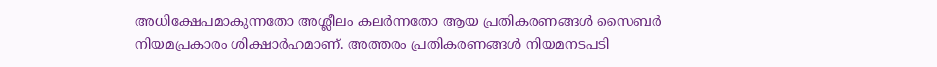അധിക്ഷേപമാകുന്നതോ അശ്ലീലം കലർന്നതോ ആയ പ്രതികരണങ്ങൾ സൈബർ നിയമപ്രകാരം ശിക്ഷാർഹമാണ്. അത്തരം പ്രതികരണങ്ങൾ നിയമനടപടി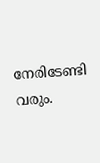നേരിടേണ്ടി വരും.